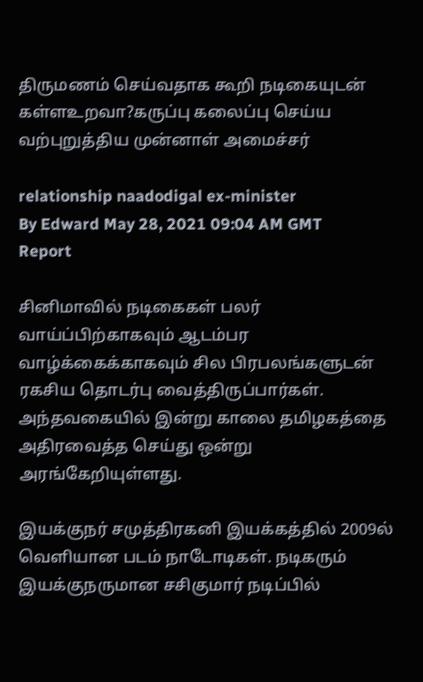திருமணம் செய்வதாக கூறி நடிகையுடன் கள்ளஉறவா?கருப்பு கலைப்பு செய்ய வற்புறுத்திய முன்னாள் அமைச்சர்

relationship naadodigal ex-minister
By Edward May 28, 2021 09:04 AM GMT
Report

சினிமாவில் நடிகைகள் பலர் வாய்ப்பிற்காகவும் ஆடம்பர வாழ்க்கைக்காகவும் சில பிரபலங்களுடன் ரகசிய தொடர்பு வைத்திருப்பார்கள். அந்தவகையில் இன்று காலை தமிழகத்தை அதிரவைத்த செய்து ஒன்று அரங்கேறியுள்ளது.

இயக்குநர் சமுத்திரகனி இயக்கத்தில் 2009ல் வெளியான படம் நாடோடிகள். நடிகரும் இயக்குநருமான சசிகுமார் நடிப்பில்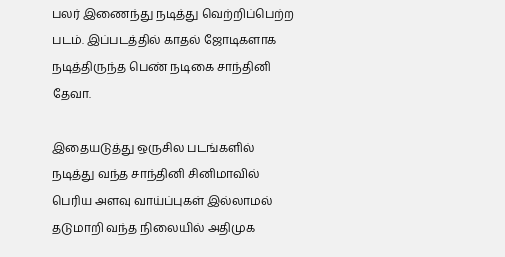பலர் இணைந்து நடித்து வெற்றிப்பெற்ற படம். இப்படத்தில் காதல் ஜோடிகளாக நடித்திருந்த பெண் நடிகை சாந்தினி தேவா.

இதையடுத்து ஒருசில படங்களில் நடித்து வந்த சாந்தினி சினிமாவில் பெரிய அளவு வாய்ப்புகள் இல்லாமல் தடுமாறி வந்த நிலையில் அதிமுக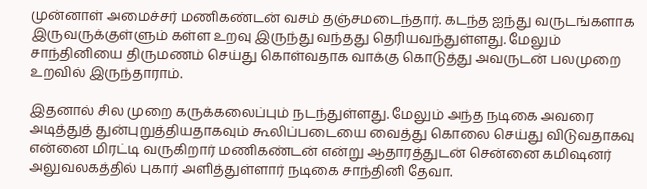முன்னாள் அமைச்சர் மணிகண்டன் வசம் தஞ்சமடைந்தார். கடந்த ஐந்து வருடங்களாக இருவருக்குள்ளும் கள்ள உறவு இருந்து வந்தது தெரியவந்துள்ளது. மேலும் சாந்தினியை திருமணம் செய்து கொள்வதாக வாக்கு கொடுத்து அவருடன் பலமுறை உறவில் இருந்தாராம்.

இதனால் சில முறை கருக்கலைப்பும் நடந்துள்ளது. மேலும் அந்த நடிகை அவரை அடித்துத் துன்புறுத்தியதாகவும் கூலிப்படையை வைத்து கொலை செய்து விடுவதாகவு என்னை மிரட்டி வருகிறார் மணிகண்டன் என்று ஆதாரத்துடன் சென்னை கமிஷனர் அலுவலகத்தில் புகார் அளித்துள்ளார் நடிகை சாந்தினி தேவா.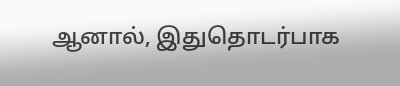ஆனால், இதுதொடர்பாக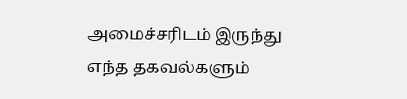அமைச்சரிடம் இருந்து எந்த தகவல்களும்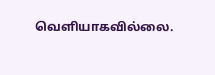வெளியாகவில்லை.